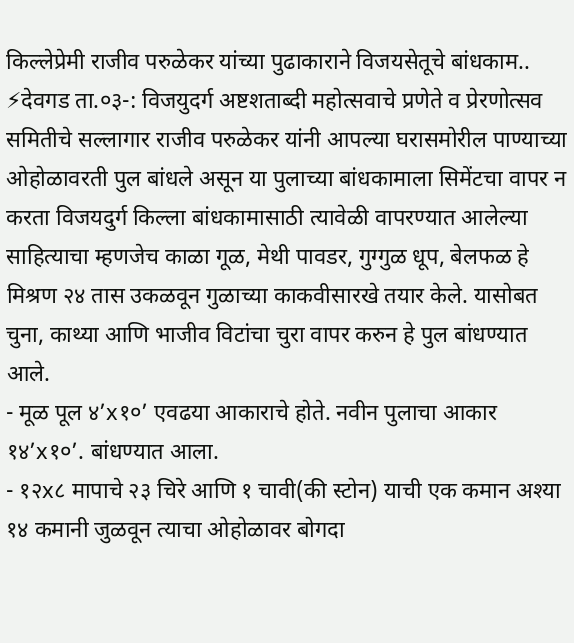किल्लेप्रेमी राजीव परुळेकर यांच्या पुढाकाराने विजयसेतूचे बांधकाम..
⚡देवगड ता.०३-: विजयुदर्ग अष्टशताब्दी महोत्सवाचे प्रणेते व प्रेरणोत्सव समितीचे सल्लागार राजीव परुळेकर यांनी आपल्या घरासमोरील पाण्याच्या ओहोळावरती पुल बांधले असून या पुलाच्या बांधकामाला सिमेंटचा वापर न करता विजयदुर्ग किल्ला बांधकामासाठी त्यावेळी वापरण्यात आलेल्या साहित्याचा म्हणजेच काळा गूळ, मेथी पावडर, गुग्गुळ धूप, बेलफळ हे मिश्रण २४ तास उकळवून गुळाच्या काकवीसारखे तयार केले. यासोबत चुना, काथ्या आणि भाजीव विटांचा चुरा वापर करुन हे पुल बांधण्यात आले.
- मूळ पूल ४’x१०’ एवढया आकाराचे होते. नवीन पुलाचा आकार १४’x१०’. बांधण्यात आला.
- १२x८ मापाचे २३ चिरे आणि १ चावी(की स्टोन) याची एक कमान अश्या १४ कमानी जुळवून त्याचा ओहोळावर बोगदा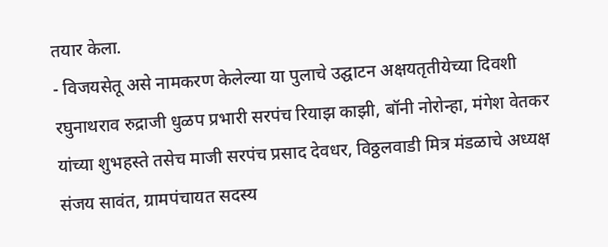तयार केला.
- विजयसेतू असे नामकरण केलेल्या या पुलाचे उद्घाटन अक्षयतृतीयेच्या दिवशी रघुनाथराव रुद्राजी धुळप प्रभारी सरपंच रियाझ काझी, बॉनी नोरोन्हा, मंगेश वेतकर यांच्या शुभहस्ते तसेच माजी सरपंच प्रसाद देवधर, विठ्ठलवाडी मित्र मंडळाचे अध्यक्ष संजय सावंत, ग्रामपंचायत सदस्य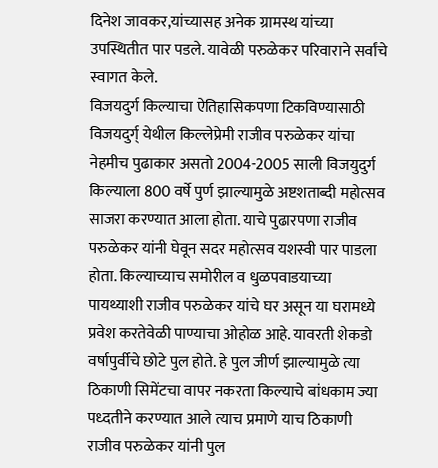दिनेश जावकर,यांच्यासह अनेक ग्रामस्थ यांच्या उपस्थितीत पार पडले. यावेळी परुळेकर परिवाराने सर्वांचे स्वागत केले.
विजयदुर्ग किल्याचा ऐतिहासिकपणा टिकविण्यासाठी विजयदुर्ग् येथील किल्लेप्रेमी राजीव परुळेकर यांचा नेहमीच पुढाकार असतो 2004-2005 साली विजयुदुर्ग किल्याला 800 वर्षे पुर्ण झाल्यामुळे अष्टशताब्दी महोत्सव साजरा करण्यात आला होता. याचे पुढारपणा राजीव परुळेकर यांनी घेवून सदर महोत्सव यशस्वी पार पाडला होता. किल्याच्याच समोरील व धुळपवाडयाच्या पायथ्याशी राजीव परुळेकर यांचे घर असून या घरामध्ये प्रवेश करतेवेळी पाण्याचा ओहोळ आहे. यावरती शेकडो वर्षापुर्वीचे छोटे पुल होते. हे पुल जीर्ण झाल्यामुळे त्या ठिकाणी सिमेंटचा वापर नकरता किल्याचे बांधकाम ज्या पध्दतीने करण्यात आले त्याच प्रमाणे याच ठिकाणी राजीव परुळेकर यांनी पुल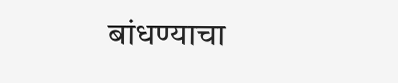बांधण्याचा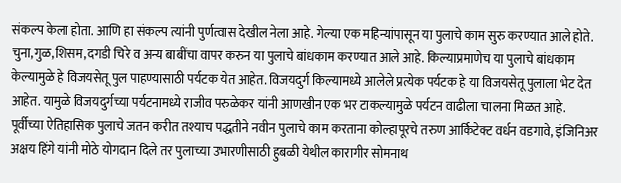संकल्प केला होता. आणि हा संकल्प त्यांनी पुर्णत्वास देखील नेला आहे. गेल्या एक महिन्यांपासून या पुलाचे काम सुरु करण्यात आले होते. चुना,गुळ,शिसम,दगडी चिरे व अन्य बाबींचा वापर करुन या पुलाचे बांधकाम करण्यात आले आहे. किल्याप्रमाणेच या पुलाचे बांधकाम केल्यामुळे हे विजयसेतू पुल पाहण्यासाठी पर्यटक येत आहेत. विजयदुर्ग किल्यामध्ये आलेले प्रत्येक पर्यटक हे या विजयसेतू पुलाला भेट देत आहेत. यामुळे विजयदुर्गच्या पर्यटनामध्ये राजीव परुळेकर यांनी आणखीन एक भर टाकल्यामुळे पर्यटन वाढीला चालना मिळत आहे.
पूर्वीच्या ऐतिहासिक पुलाचे जतन करीत तश्याच पद्धतीने नवीन पुलाचे काम करताना कोल्हापूरचे तरुण आर्किटेक्ट वर्धन वडगावे, इंजिनिअर अक्षय हिंगे यांनी मोठे योगदान दिले तर पुलाच्या उभारणीसाठी हुबळी येथील कारागीर सोमनाथ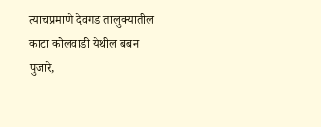त्याचप्रमाणे देवगड तालुक्यातील काटा कोलवाडी येथील बबन पुजारे,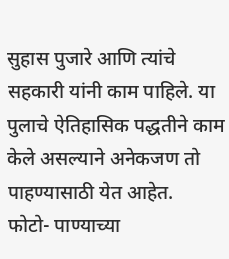सुहास पुजारे आणि त्यांचे सहकारी यांनी काम पाहिले. या पुलाचे ऐतिहासिक पद्धतीने काम केले असल्याने अनेकजण तो पाहण्यासाठी येत आहेत.
फोटो- पाण्याच्या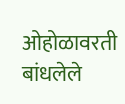ओहोळावरती बांधलेले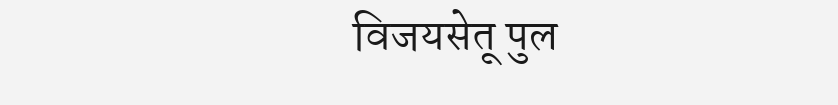विजयसेतू पुल